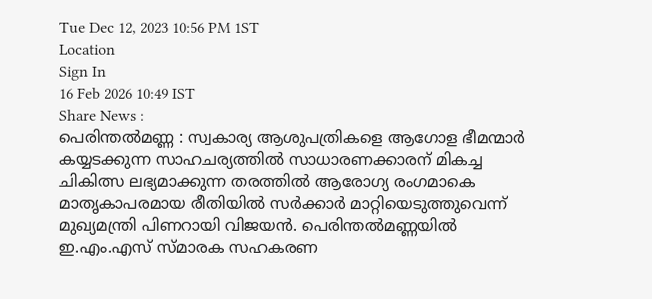Tue Dec 12, 2023 10:56 PM 1ST
Location
Sign In
16 Feb 2026 10:49 IST
Share News :
പെരിന്തൽമണ്ണ : സ്വകാര്യ ആശുപത്രികളെ ആഗോള ഭീമന്മാർ കയ്യടക്കുന്ന സാഹചര്യത്തിൽ സാധാരണക്കാരന് മികച്ച ചികിത്സ ലഭ്യമാക്കുന്ന തരത്തിൽ ആരോഗ്യ രംഗമാകെ മാതൃകാപരമായ രീതിയിൽ സർക്കാർ മാറ്റിയെടുത്തുവെന്ന് മുഖ്യമന്ത്രി പിണറായി വിജയൻ. പെരിന്തൽമണ്ണയിൽ ഇ.എം.എസ് സ്മാരക സഹകരണ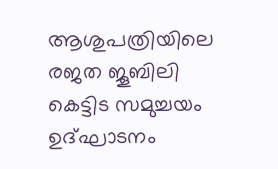ആശുപത്രിയിലെ രജത ജൂബിലി കെട്ടിട സമുച്ചയം ഉദ്ഘാടനം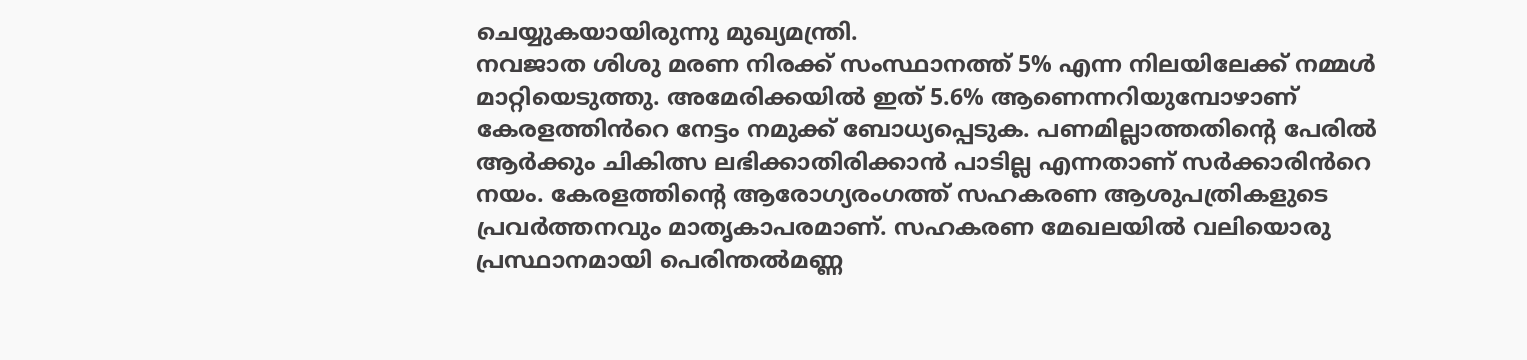ചെയ്യുകയായിരുന്നു മുഖ്യമന്ത്രി.
നവജാത ശിശു മരണ നിരക്ക് സംസ്ഥാനത്ത് 5% എന്ന നിലയിലേക്ക് നമ്മൾ മാറ്റിയെടുത്തു. അമേരിക്കയിൽ ഇത് 5.6% ആണെന്നറിയുമ്പോഴാണ് കേരളത്തിൻറെ നേട്ടം നമുക്ക് ബോധ്യപ്പെടുക. പണമില്ലാത്തതിന്റെ പേരിൽ ആർക്കും ചികിത്സ ലഭിക്കാതിരിക്കാൻ പാടില്ല എന്നതാണ് സർക്കാരിൻറെ നയം. കേരളത്തിൻ്റെ ആരോഗ്യരംഗത്ത് സഹകരണ ആശുപത്രികളുടെ പ്രവർത്തനവും മാതൃകാപരമാണ്. സഹകരണ മേഖലയിൽ വലിയൊരു പ്രസ്ഥാനമായി പെരിന്തൽമണ്ണ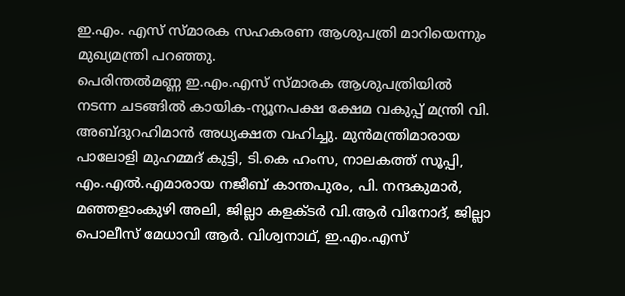ഇ.എം. എസ് സ്മാരക സഹകരണ ആശുപത്രി മാറിയെന്നും മുഖ്യമന്ത്രി പറഞ്ഞു.
പെരിന്തൽമണ്ണ ഇ.എം.എസ് സ്മാരക ആശുപത്രിയിൽ നടന്ന ചടങ്ങിൽ കായിക-ന്യൂനപക്ഷ ക്ഷേമ വകുപ്പ് മന്ത്രി വി. അബ്ദുറഹിമാൻ അധ്യക്ഷത വഹിച്ചു. മുൻമന്ത്രിമാരായ പാലോളി മുഹമ്മദ് കുട്ടി, ടി.കെ ഹംസ, നാലകത്ത് സൂപ്പി,
എം.എൽ.എമാരായ നജീബ് കാന്തപുരം, പി. നന്ദകുമാർ, മഞ്ഞളാംകുഴി അലി, ജില്ലാ കളക്ടർ വി.ആർ വിനോദ്, ജില്ലാ പൊലീസ് മേധാവി ആർ. വിശ്വനാഥ്, ഇ.എം.എസ്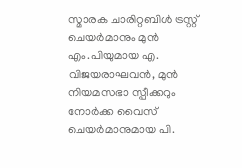സ്മാരക ചാരിറ്റബിൾ ട്രസ്റ്റ് ചെയർമാനും മുൻ എം.പിയുമായ എ. വിജയരാഘവൻ, മുൻ നിയമസഭാ സ്പീക്കറും നോർക്ക വൈസ് ചെയർമാനുമായ പി.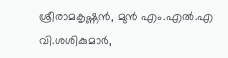ശ്രീരാമകൃഷ്ണൻ, മുൻ എം.എൽ.എ വി.ശശികുമാർ,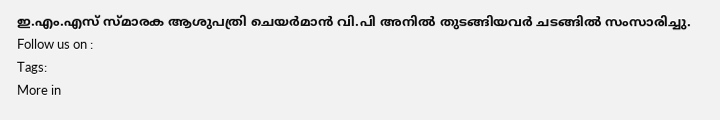ഇ.എം.എസ് സ്മാരക ആശുപത്രി ചെയർമാൻ വി.പി അനിൽ തുടങ്ങിയവർ ചടങ്ങിൽ സംസാരിച്ചു.
Follow us on :
Tags:
More in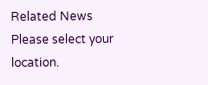Related News
Please select your location.